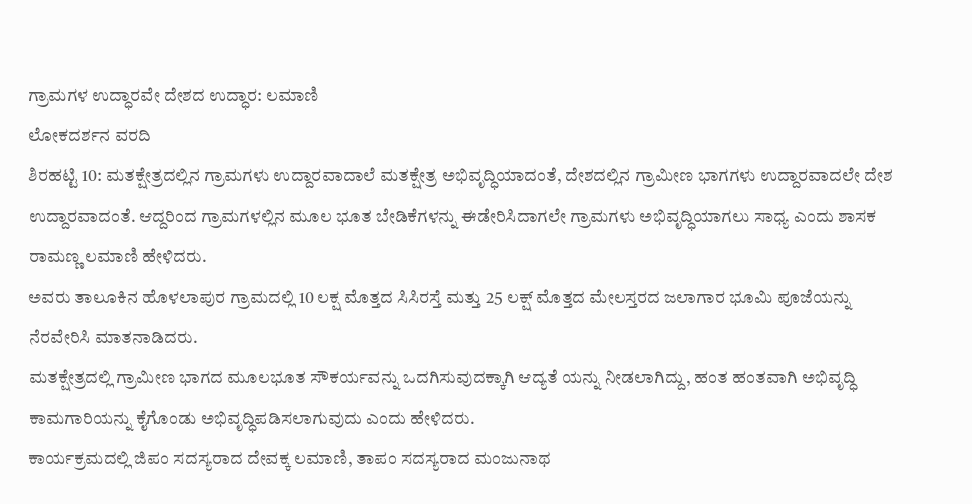ಗ್ರಾಮಗಳ ಉದ್ಧಾರವೇ ದೇಶದ ಉದ್ಧಾರ: ಲಮಾಣಿ
ಲೋಕದರ್ಶನ ವರದಿ
ಶಿರಹಟ್ಟಿ 10: ಮತಕ್ಷೇತ್ರದಲ್ಲಿನ ಗ್ರಾಮಗಳು ಉದ್ದಾರವಾದಾಲೆ ಮತಕ್ಷೇತ್ರ ಅಭಿವೃದ್ಧಿಯಾದಂತೆ, ದೇಶದಲ್ಲಿನ ಗ್ರಾಮೀಣ ಭಾಗಗಳು ಉದ್ದಾರವಾದಲೇ ದೇಶ ಉದ್ದಾರವಾದಂತೆ. ಆದ್ದರಿಂದ ಗ್ರಾಮಗಳಲ್ಲಿನ ಮೂಲ ಭೂತ ಬೇಡಿಕೆಗಳನ್ನು ಈಡೇರಿಸಿದಾಗಲೇ ಗ್ರಾಮಗಳು ಅಭಿವೃದ್ಧಿಯಾಗಲು ಸಾಧ್ಯ ಎಂದು ಶಾಸಕ ರಾಮಣ್ಣ ಲಮಾಣಿ ಹೇಳಿದರು.
ಅವರು ತಾಲೂಕಿನ ಹೊಳಲಾಪುರ ಗ್ರಾಮದಲ್ಲಿ 10 ಲಕ್ಷ ಮೊತ್ತದ ಸಿಸಿರಸ್ತೆ ಮತ್ತು 25 ಲಕ್ಷ್ ಮೊತ್ತದ ಮೇಲಸ್ತರದ ಜಲಾಗಾರ ಭೂಮಿ ಪೂಜೆಯನ್ನು ನೆರವೇರಿಸಿ ಮಾತನಾಡಿದರು.
ಮತಕ್ಷೇತ್ರದಲ್ಲಿ ಗ್ರಾಮೀಣ ಭಾಗದ ಮೂಲಭೂತ ಸೌಕರ್ಯವನ್ನು ಒದಗಿಸುವುದಕ್ಕಾಗಿ ಆದ್ಯತೆ ಯನ್ನು ನೀಡಲಾಗಿದ್ದು, ಹಂತ ಹಂತವಾಗಿ ಅಭಿವೃದ್ಧಿ ಕಾಮಗಾರಿಯನ್ನು ಕೈಗೊಂಡು ಅಭಿವೃದ್ಧಿಪಡಿಸಲಾಗುವುದು ಎಂದು ಹೇಳಿದರು.
ಕಾರ್ಯಕ್ರಮದಲ್ಲಿ ಜಿಪಂ ಸದಸ್ಯರಾದ ದೇವಕ್ಕ ಲಮಾಣಿ, ತಾಪಂ ಸದಸ್ಯರಾದ ಮಂಜುನಾಥ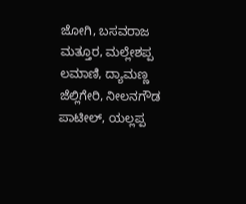ಜೋಗಿ, ಬಸವರಾಜ ಮತ್ತೂರ, ಮಲ್ಲೇಶಪ್ಪ ಲಮಾಣಿ, ದ್ಯಾಮಣ್ಣ ಜೆಲ್ಲಿಗೇರಿ, ನೀಲನಗೌಡ ಪಾಟೀಲ್, ಯಲ್ಲಪ್ಪ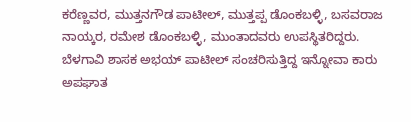ಕರೆಣ್ಣವರ, ಮುತ್ತನಗೌಡ ಪಾಟೀಲ್, ಮುತ್ತಪ್ಪ ಡೊಂಕಬಳ್ಳಿ, ಬಸವರಾಜ ನಾಯ್ಕರ, ರಮೇಶ ಡೊಂಕಬಳ್ಳಿ, ಮುಂತಾದವರು ಉಪಸ್ಥಿತರಿದ್ದರು.
ಬೆಳಗಾವಿ ಶಾಸಕ ಅಭಯ್ ಪಾಟೀಲ್ ಸಂಚರಿಸುತ್ತಿದ್ದ ಇನ್ನೋವಾ ಕಾರು ಅಪಘಾತ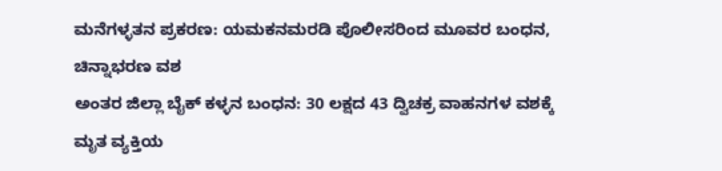ಮನೆಗಳ್ಳತನ ಪ್ರಕರಣ: ಯಮಕನಮರಡಿ ಪೊಲೀಸರಿಂದ ಮೂವರ ಬಂಧನ, ಚಿನ್ನಾಭರಣ ವಶ
ಅಂತರ ಜಿಲ್ಲಾ ಬೈಕ್ ಕಳ್ಳನ ಬಂಧನ: 30 ಲಕ್ಷದ 43 ದ್ವಿಚಕ್ರ ವಾಹನಗಳ ವಶಕ್ಕೆ
ಮೃತ ವ್ಯಕ್ತಿಯ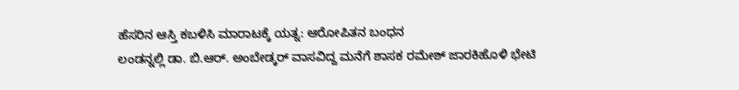ಹೆಸರಿನ ಆಸ್ತಿ ಕಬಳಿಸಿ ಮಾರಾಟಕ್ಕೆ ಯತ್ನ: ಆರೋಪಿತನ ಬಂಧನ
ಲಂಡನ್ನಲ್ಲಿ ಡಾ. ಬಿ.ಆರ್. ಅಂಬೇಡ್ಕರ್ ವಾಸವಿದ್ದ ಮನೆಗೆ ಶಾಸಕ ರಮೇಶ್ ಜಾರಕಿಹೊಳಿ ಭೇಟಿ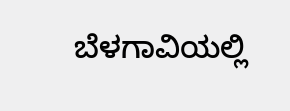ಬೆಳಗಾವಿಯಲ್ಲಿ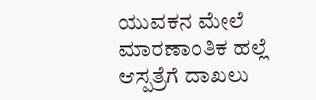ಯುವಕನ ಮೇಲೆ ಮಾರಣಾಂತಿಕ ಹಲ್ಲೆ ಆಸ್ಪತ್ರೆಗೆ ದಾಖಲು